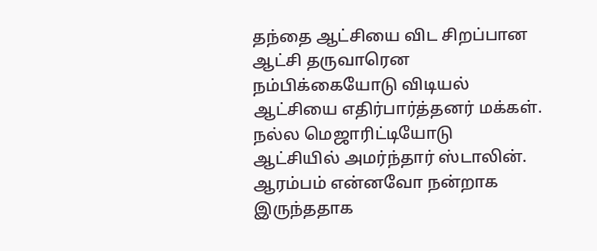தந்தை ஆட்சியை விட சிறப்பான ஆட்சி தருவாரென நம்பிக்கையோடு விடியல் ஆட்சியை எதிர்பார்த்தனர் மக்கள். நல்ல மெஜாரிட்டியோடு ஆட்சியில் அமர்ந்தார் ஸ்டாலின். ஆரம்பம் என்னவோ நன்றாக இருந்ததாக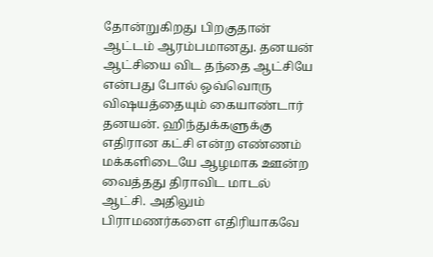தோன்றுகிறது பிறகுதான் ஆட்டம் ஆரம்பமானது. தனயன் ஆட்சியை விட தந்தை ஆட்சியே என்பது போல் ஒவ்வொரு விஷயத்தையும் கையாண்டார் தனயன். ஹிந்துக்களுக்கு எதிரான கட்சி என்ற எண்ணம் மக்களிடையே ஆழமாக ஊன்ற வைத்தது திராவிட மாடல் ஆட்சி. அதிலும் பிராமணர்களை எதிரியாகவே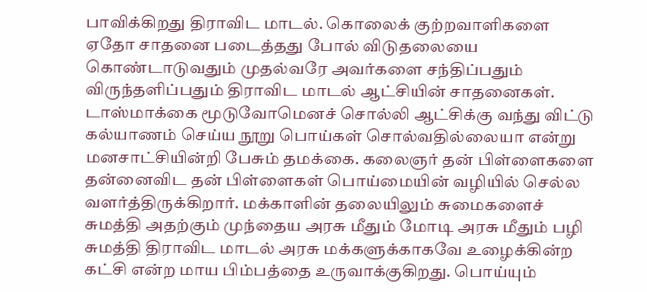பாவிக்கிறது திராவிட மாடல். கொலைக் குற்றவாளிகளை ஏதோ சாதனை படைத்தது போல் விடுதலையை கொண்டாடுவதும் முதல்வரே அவர்களை சந்திப்பதும் விருந்தளிப்பதும் திராவிட மாடல் ஆட்சியின் சாதனைகள். டாஸ்மாக்கை மூடுவோமெனச் சொல்லி ஆட்சிக்கு வந்து விட்டு கல்யாணம் செய்ய நூறு பொய்கள் சொல்வதில்லையா என்று மனசாட்சியின்றி பேசும் தமக்கை. கலைஞர் தன் பிள்ளைகளை தன்னைவிட தன் பிள்ளைகள் பொய்மையின் வழியில் செல்ல வளர்த்திருக்கிறார். மக்காளின் தலையிலும் சுமைகளைச் சுமத்தி அதற்கும் முந்தைய அரசு மீதும் மோடி அரசு மீதும் பழி சுமத்தி திராவிட மாடல் அரசு மக்களுக்காகவே உழைக்கின்ற கட்சி என்ற மாய பிம்பத்தை உருவாக்குகிறது. பொய்யும்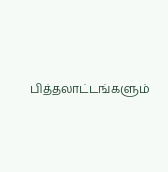பித்தலாட்டங்களும்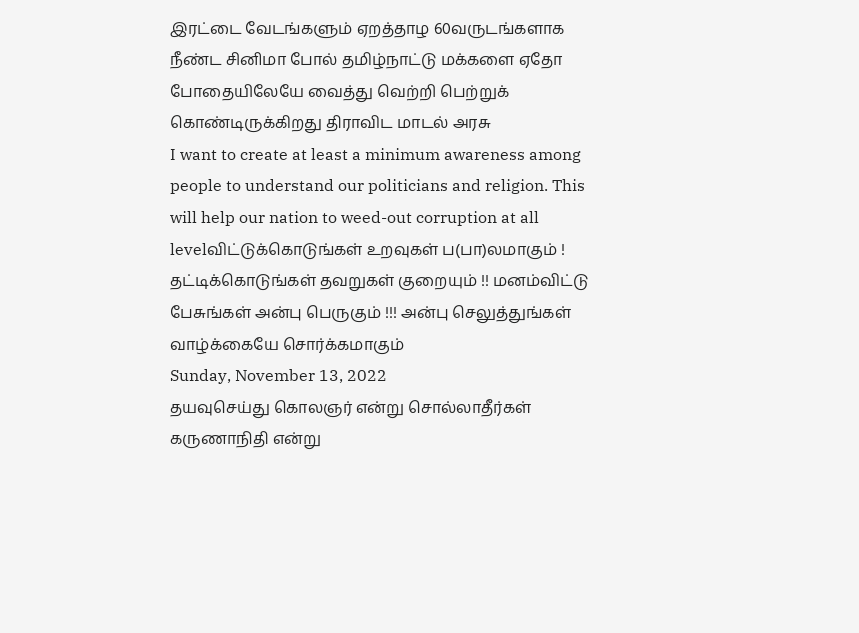இரட்டை வேடங்களும் ஏறத்தாழ 60வருடங்களாக நீண்ட சினிமா போல் தமிழ்நாட்டு மக்களை ஏதோ போதையிலேயே வைத்து வெற்றி பெற்றுக் கொண்டிருக்கிறது திராவிட மாடல் அரசு
I want to create at least a minimum awareness among people to understand our politicians and religion. This will help our nation to weed-out corruption at all levelவிட்டுக்கொடுங்கள் உறவுகள் ப(பா)லமாகும் ! தட்டிக்கொடுங்கள் தவறுகள் குறையும் !! மனம்விட்டு பேசுங்கள் அன்பு பெருகும் !!! அன்பு செலுத்துங்கள் வாழ்க்கையே சொர்க்கமாகும்
Sunday, November 13, 2022
தயவுசெய்து கொலஞர் என்று சொல்லாதீர்கள் கருணாநிதி என்று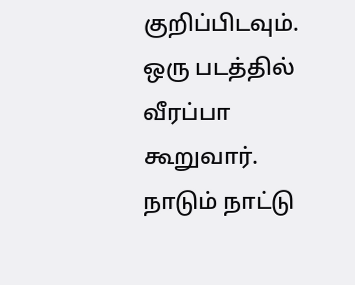குறிப்பிடவும்.
ஒரு படத்தில் வீரப்பா கூறுவார். நாடும் நாட்டு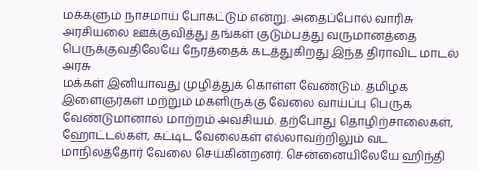மக்களும் நாசமாய் போகட்டும் என்று. அதைப்போல் வாரிசு அரசியலை ஊக்குவித்து தங்கள் குடும்பத்து வருமானத்தை பெருக்குவதிலேயே நேரத்தைக் கடத்துகிறது இந்த திராவிட மாடல் அரசு
மக்கள் இனியாவது முழித்துக் கொள்ள வேண்டும். தமிழக இளைஞர்கள் மற்றும் மகளிருக்கு வேலை வாய்ப்பு பெருக வேண்டுமானால் மாற்றம் அவசியம். தற்போது தொழிற்சாலைகள், ஹோட்டல்கள், கட்டிட வேலைகள் எல்லாவற்றிலும் வட மாநிலத்தோர் வேலை செய்கின்றனர். சென்னையிலேயே ஹிந்தி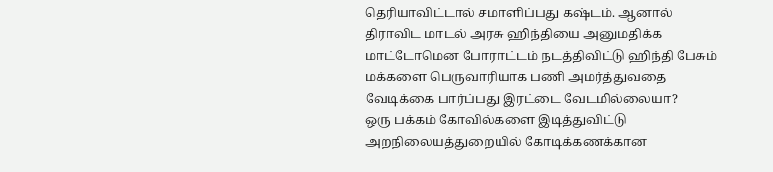தெரியாவிட்டால் சமாளிப்பது கஷ்டம். ஆனால் திராவிட மாடல் அரசு ஹிந்தியை அனுமதிக்க மாட்டோமென போராட்டம் நடத்திவிட்டு ஹிந்தி பேசும் மக்களை பெருவாரியாக பணி அமர்த்துவதை வேடிக்கை பார்ப்பது இரட்டை வேடமில்லையா?
ஒரு பக்கம் கோவில்களை இடித்துவிட்டு அறநிலையத்துறையில் கோடிக்கணக்கான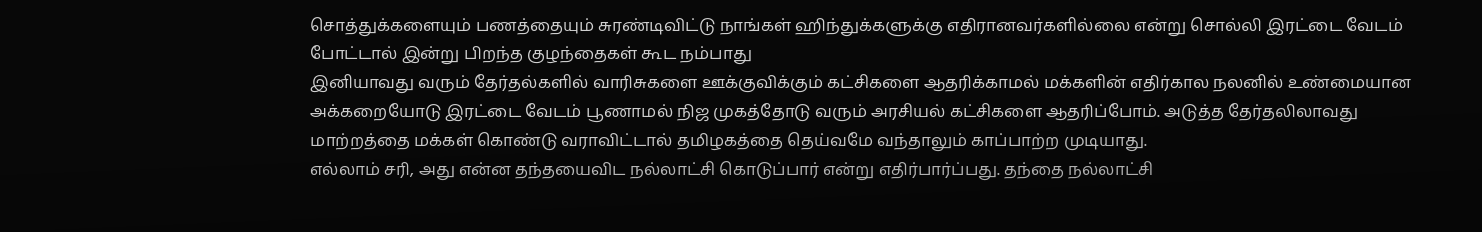சொத்துக்களையும் பணத்தையும் சுரண்டிவிட்டு நாங்கள் ஹிந்துக்களுக்கு எதிரானவர்களில்லை என்று சொல்லி இரட்டை வேடம் போட்டால் இன்று பிறந்த குழந்தைகள் கூட நம்பாது
இனியாவது வரும் தேர்தல்களில் வாரிசுகளை ஊக்குவிக்கும் கட்சிகளை ஆதரிக்காமல் மக்களின் எதிர்கால நலனில் உண்மையான அக்கறையோடு இரட்டை வேடம் பூணாமல் நிஜ முகத்தோடு வரும் அரசியல் கட்சிகளை ஆதரிப்போம். அடுத்த தேர்தலிலாவது மாற்றத்தை மக்கள் கொண்டு வராவிட்டால் தமிழகத்தை தெய்வமே வந்தாலும் காப்பாற்ற முடியாது.
எல்லாம் சரி, அது என்ன தந்தயைவிட நல்லாட்சி கொடுப்பார் என்று எதிர்பார்ப்பது. தந்தை நல்லாட்சி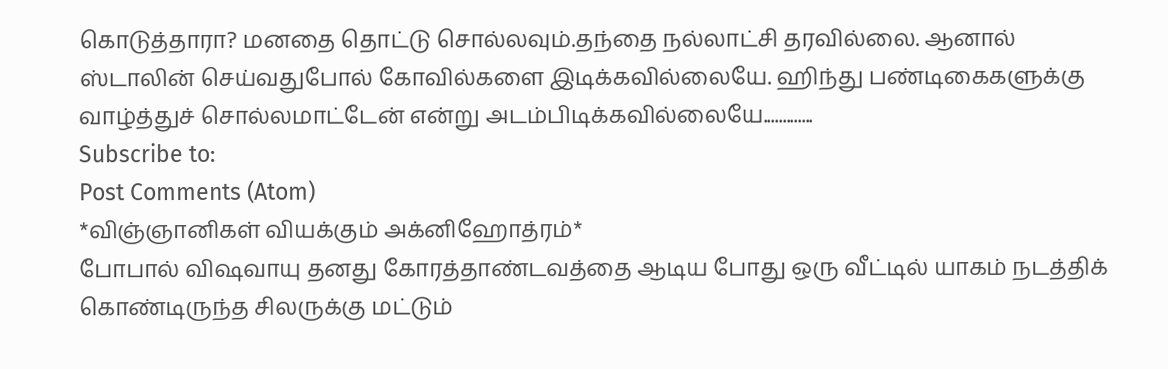கொடுத்தாரா? மனதை தொட்டு சொல்லவும்.தந்தை நல்லாட்சி தரவில்லை. ஆனால் ஸ்டாலின் செய்வதுபோல் கோவில்களை இடிக்கவில்லையே. ஹிந்து பண்டிகைகளுக்கு வாழ்த்துச் சொல்லமாட்டேன் என்று அடம்பிடிக்கவில்லையே.............
Subscribe to:
Post Comments (Atom)
*விஞ்ஞானிகள் வியக்கும் அக்னிஹோத்ரம்*
போபால் விஷவாயு தனது கோரத்தாண்டவத்தை ஆடிய போது ஒரு வீட்டில் யாகம் நடத்திக் கொண்டிருந்த சிலருக்கு மட்டும்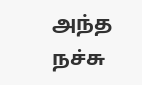அந்த நச்சு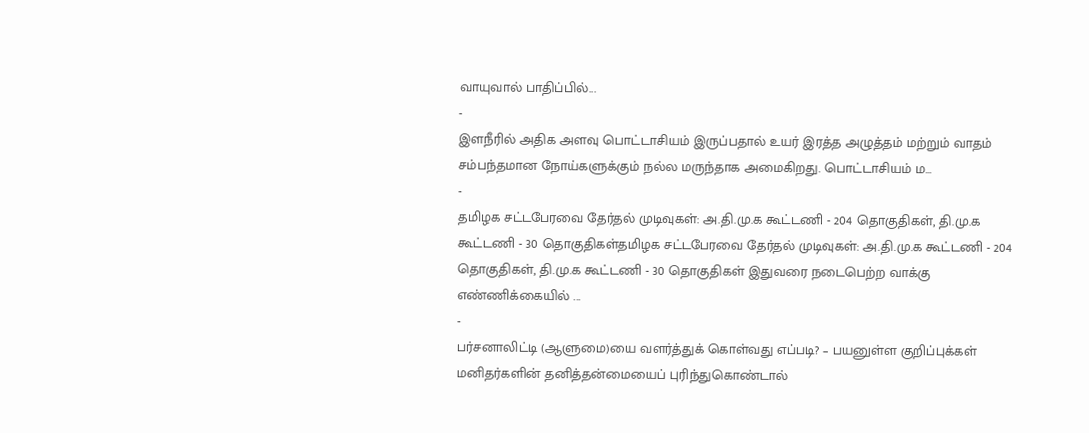வாயுவால் பாதிப்பில்...
-
இளநீரில் அதிக அளவு பொட்டாசியம் இருப்பதால் உயர் இரத்த அழுத்தம் மற்றும் வாதம் சம்பந்தமான நோய்களுக்கும் நல்ல மருந்தாக அமைகிறது. பொட்டாசியம் ம...
-
தமிழக சட்டபேரவை தேர்தல் முடிவுகள்: அ.தி.மு.க கூட்டணி - 204 தொகுதிகள், தி.மு.க கூட்டணி - 30 தொகுதிகள்தமிழக சட்டபேரவை தேர்தல் முடிவுகள்: அ.தி.மு.க கூட்டணி - 204 தொகுதிகள், தி.மு.க கூட்டணி - 30 தொகுதிகள் இதுவரை நடைபெற்ற வாக்கு எண்ணிக்கையில் ...
-
பர்சனாலிட்டி (ஆளுமை)யை வளர்த்துக் கொள்வது எப்படி? – பயனுள்ள குறிப்புக்கள் மனிதர்களின் தனித்தன்மையைப் புரிந்துகொண்டால்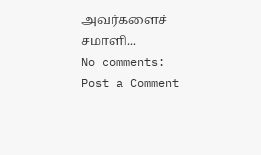அவர்களைச் சமாளி...
No comments:
Post a Comment